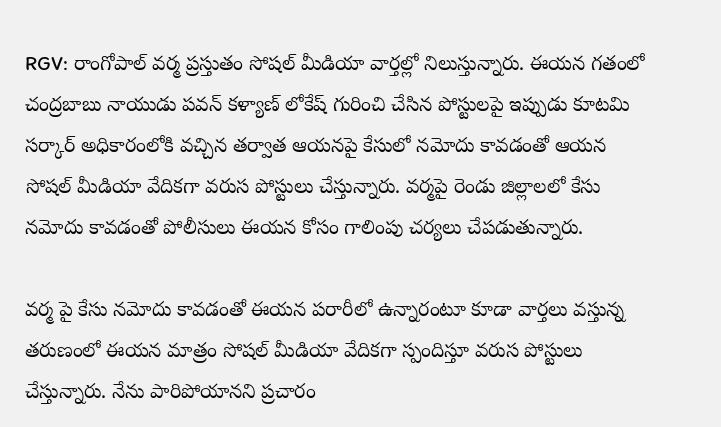RGV: రాంగోపాల్ వర్మ ప్రస్తుతం సోషల్ మీడియా వార్తల్లో నిలుస్తున్నారు. ఈయన గతంలో చంద్రబాబు నాయుడు పవన్ కళ్యాణ్ లోకేష్ గురించి చేసిన పోస్టులపై ఇప్పుడు కూటమి సర్కార్ అధికారంలోకి వచ్చిన తర్వాత ఆయనపై కేసులో నమోదు కావడంతో ఆయన సోషల్ మీడియా వేదికగా వరుస పోస్టులు చేస్తున్నారు. వర్మపై రెండు జిల్లాలలో కేసు నమోదు కావడంతో పోలీసులు ఈయన కోసం గాలింపు చర్యలు చేపడుతున్నారు.

వర్మ పై కేసు నమోదు కావడంతో ఈయన పరారీలో ఉన్నారంటూ కూడా వార్తలు వస్తున్న తరుణంలో ఈయన మాత్రం సోషల్ మీడియా వేదికగా స్పందిస్తూ వరుస పోస్టులు చేస్తున్నారు. నేను పారిపోయానని ప్రచారం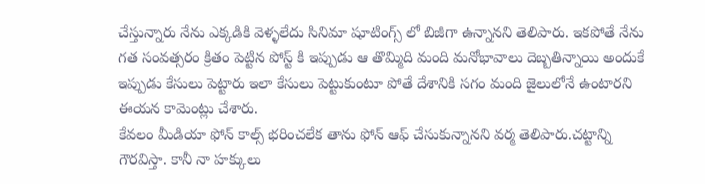చేస్తున్నారు నేను ఎక్కడికి వెళ్ళలేదు సినిమా షూటింగ్స్ లో బిజీగా ఉన్నానని తెలిపారు. ఇకపోతే నేను గత సంవత్సరం క్రితం పెట్టిన పోస్ట్ కి ఇప్పుడు ఆ తొమ్మిది మంది మనోభావాలు దెబ్బతిన్నాయి అందుకే ఇప్పుడు కేసులు పెట్టారు ఇలా కేసులు పెట్టుకుంటూ పోతే దేశానికి సగం మంది జైలులోనే ఉంటారని ఈయన కామెంట్లు చేశారు.
కేవలం మీడియా ఫోన్ కాల్స్ భరించలేక తాను ఫోన్ ఆఫ్ చేసుకున్నానని వర్మ తెలిపారు.చట్టాన్ని గౌరవిస్తా. కానీ నా హక్కులు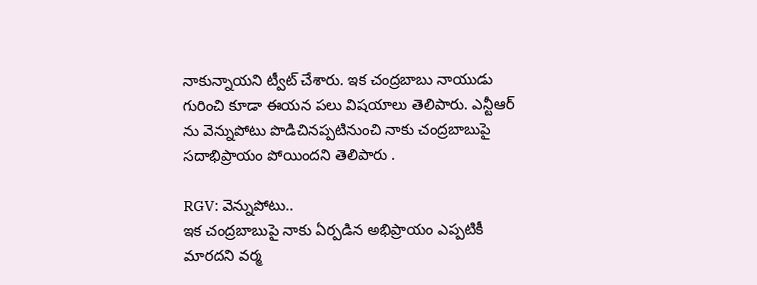నాకున్నాయని ట్వీట్ చేశారు. ఇక చంద్రబాబు నాయుడు గురించి కూడా ఈయన పలు విషయాలు తెలిపారు. ఎన్టీఆర్ ను వెన్నుపోటు పొడిచినప్పటినుంచి నాకు చంద్రబాబుపై సదాభిప్రాయం పోయిందని తెలిపారు .

RGV: వెన్నుపోటు..
ఇక చంద్రబాబుపై నాకు ఏర్పడిన అభిప్రాయం ఎప్పటికీ మారదని వర్మ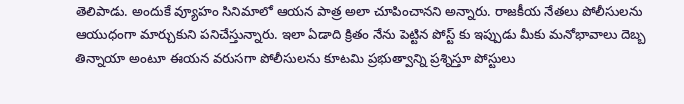తెలిపాడు. అందుకే వ్యూహం సినిమాలో ఆయన పాత్ర అలా చూపించానని అన్నారు. రాజకీయ నేతలు పోలీసులను ఆయుధంగా మార్చుకుని పనిచేస్తున్నారు. ఇలా ఏడాది క్రితం నేను పెట్టిన పోస్ట్ కు ఇప్పుడు మీకు మనోభావాలు దెబ్బ తిన్నాయా అంటూ ఈయన వరుసగా పోలీసులను కూటమి ప్రభుత్వాన్ని ప్రశ్నిస్తూ పోస్టులు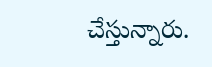చేస్తున్నారు.